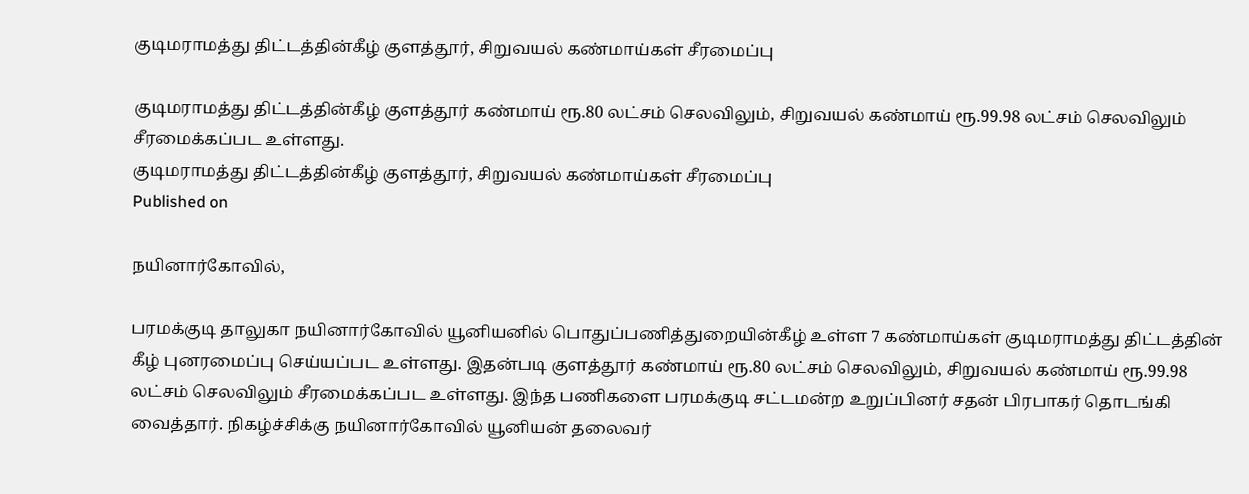குடிமராமத்து திட்டத்தின்கீழ் குளத்தூர், சிறுவயல் கண்மாய்கள் சீரமைப்பு

குடிமராமத்து திட்டத்தின்கீழ் குளத்தூர் கண்மாய் ரூ.80 லட்சம் செலவிலும், சிறுவயல் கண்மாய் ரூ.99.98 லட்சம் செலவிலும் சீரமைக்கப்பட உள்ளது.
குடிமராமத்து திட்டத்தின்கீழ் குளத்தூர், சிறுவயல் கண்மாய்கள் சீரமைப்பு
Published on

நயினார்கோவில்,

பரமக்குடி தாலுகா நயினார்கோவில் யூனியனில் பொதுப்பணித்துறையின்கீழ் உள்ள 7 கண்மாய்கள் குடிமராமத்து திட்டத்தின் கீழ் புனரமைப்பு செய்யப்பட உள்ளது. இதன்படி குளத்தூர் கண்மாய் ரூ.80 லட்சம் செலவிலும், சிறுவயல் கண்மாய் ரூ.99.98 லட்சம் செலவிலும் சீரமைக்கப்பட உள்ளது. இந்த பணிகளை பரமக்குடி சட்டமன்ற உறுப்பினர் சதன் பிரபாகர் தொடங்கி வைத்தார். நிகழ்ச்சிக்கு நயினார்கோவில் யூனியன் தலைவர்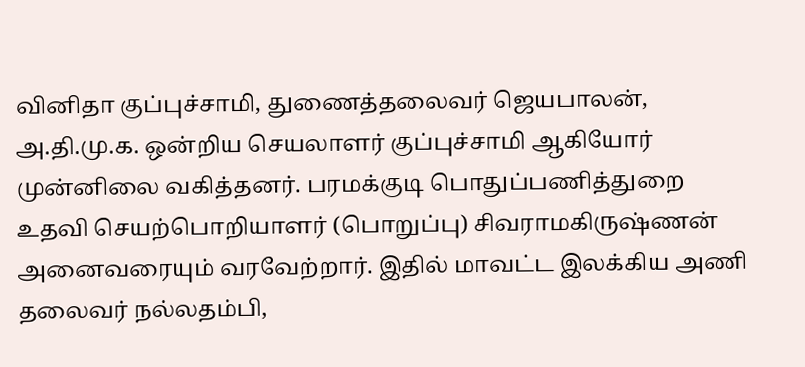வினிதா குப்புச்சாமி, துணைத்தலைவர் ஜெயபாலன், அ.தி.மு.க. ஒன்றிய செயலாளர் குப்புச்சாமி ஆகியோர் முன்னிலை வகித்தனர். பரமக்குடி பொதுப்பணித்துறை உதவி செயற்பொறியாளர் (பொறுப்பு) சிவராமகிருஷ்ணன் அனைவரையும் வரவேற்றார். இதில் மாவட்ட இலக்கிய அணி தலைவர் நல்லதம்பி,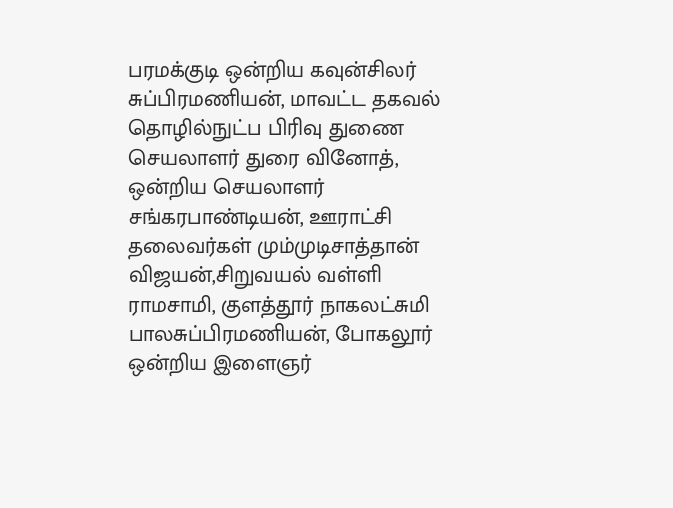பரமக்குடி ஒன்றிய கவுன்சிலர் சுப்பிரமணியன், மாவட்ட தகவல் தொழில்நுட்ப பிரிவு துணை செயலாளர் துரை வினோத், ஒன்றிய செயலாளர் சங்கரபாண்டியன், ஊராட்சி தலைவர்கள் மும்முடிசாத்தான் விஜயன்,சிறுவயல் வள்ளி ராமசாமி, குளத்தூர் நாகலட்சுமி பாலசுப்பிரமணியன், போகலூர் ஒன்றிய இளைஞர்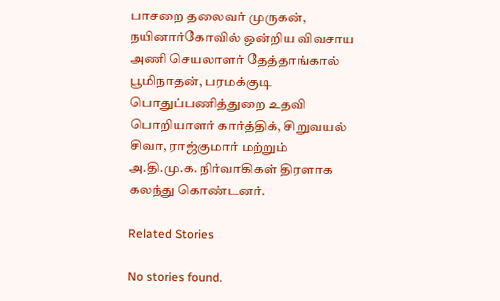பாசறை தலைவர் முருகன், நயினார்கோவில் ஒன்றிய விவசாய அணி செயலாளர் தேத்தாங்கால் பூமிநாதன், பரமக்குடி பொதுப்பணித்துறை உதவி பொறியாளர் கார்த்திக், சிறுவயல் சிவா, ராஜ்குமார் மற்றும் அ.தி.மு.க. நிர்வாகிகள் திரளாக கலந்து கொண்டனர்.

Related Stories

No stories found.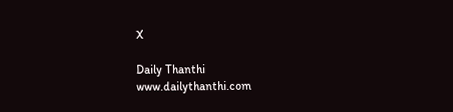X

Daily Thanthi
www.dailythanthi.com